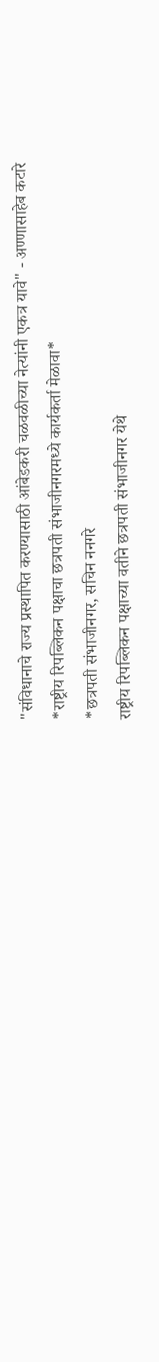"संविधानाचे राज्य प्रस्थापित करण्यासाठी आंबेडकरी चळवळीच्या नेत्यांनी एकत्र यावे" - अण्णासाहेब कटारे
*राष्ट्रीय रिपब्लिकन पक्षाचा छत्रपती संभाजीनगरमध्ये कार्यकर्ता मेळावा*
*छत्रपती संभाजीनगर, सचिन ननगरे
राष्ट्रीय रिपब्लिकन पक्षाच्या वतीने छत्रपती संभाजीनगर येथे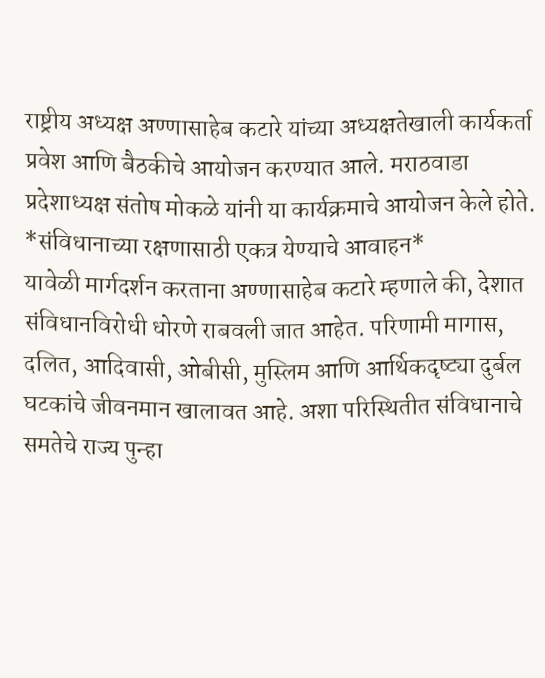राष्ट्रीय अध्यक्ष अण्णासाहेब कटारे यांच्या अध्यक्षतेखाली कार्यकर्ता प्रवेश आणि बैठकीचे आयोजन करण्यात आले. मराठवाडा प्रदेशाध्यक्ष संतोष मोकळे यांनी या कार्यक्रमाचे आयोजन केले होते.
*संविधानाच्या रक्षणासाठी एकत्र येण्याचे आवाहन*
यावेळी मार्गदर्शन करताना अण्णासाहेब कटारे म्हणाले की, देशात संविधानविरोधी धोरणे राबवली जात आहेत. परिणामी मागास, दलित, आदिवासी, ओबीसी, मुस्लिम आणि आर्थिकदृष्ट्या दुर्बल घटकांचे जीवनमान खालावत आहे. अशा परिस्थितीत संविधानाचे समतेचे राज्य पुन्हा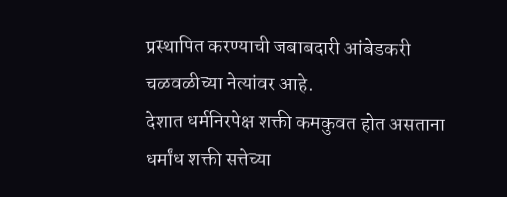प्रस्थापित करण्याची जबाबदारी आंबेडकरी चळवळीच्या नेत्यांवर आहे.
देशात धर्मनिरपेक्ष शक्ती कमकुवत होत असताना धर्मांध शक्ती सत्तेच्या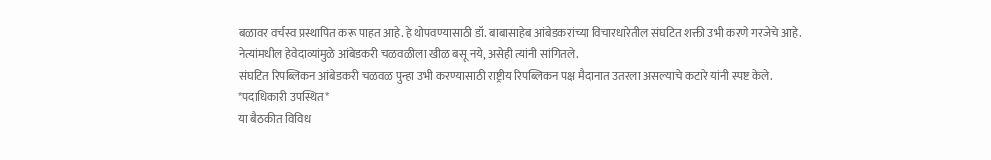बळावर वर्चस्व प्रस्थापित करू पाहत आहे. हे थोपवण्यासाठी डॉ. बाबासाहेब आंबेडकरांच्या विचारधारेतील संघटित शक्ती उभी करणे गरजेचे आहे. नेत्यांमधील हेवेदाव्यांमुळे आंबेडकरी चळवळीला खीळ बसू नये, असेही त्यांनी सांगितले.
संघटित रिपब्लिकन आंबेडकरी चळवळ पुन्हा उभी करण्यासाठी राष्ट्रीय रिपब्लिकन पक्ष मैदानात उतरला असल्याचे कटारे यांनी स्पष्ट केले.
*पदाधिकारी उपस्थित*
या बैठकीत विविध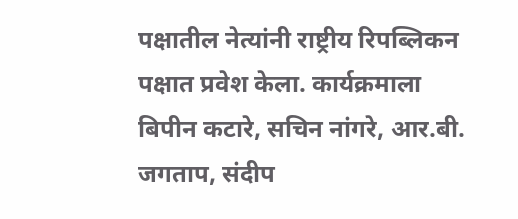पक्षातील नेत्यांनी राष्ट्रीय रिपब्लिकन पक्षात प्रवेश केला. कार्यक्रमाला बिपीन कटारे, सचिन नांगरे, आर.बी. जगताप, संदीप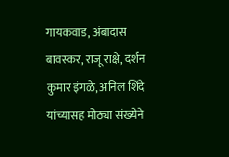गायकवाड, अंबादास बावस्कर, राजू राक्षे, दर्शन कुमार इंगळे, अनिल शिंदे यांच्यासह मोठ्या संख्येने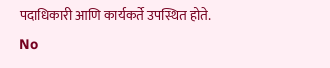पदाधिकारी आणि कार्यकर्ते उपस्थित होते.
No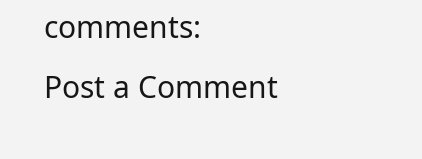comments:
Post a Comment